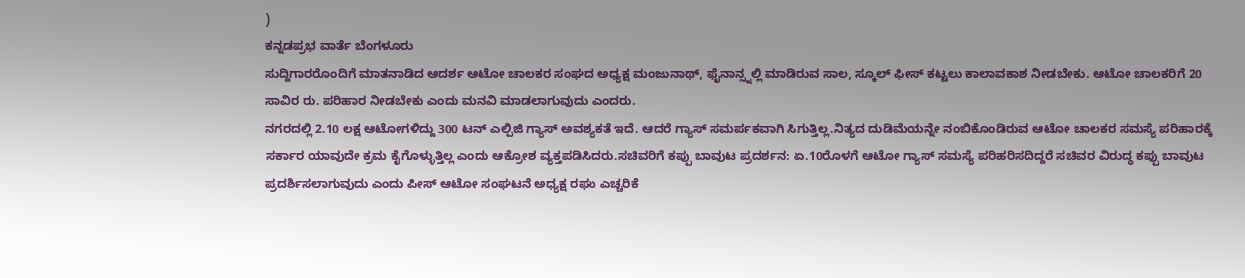)
ಕನ್ನಡಪ್ರಭ ವಾರ್ತೆ ಬೆಂಗಳೂರು
ಸುದ್ದಿಗಾರರೊಂದಿಗೆ ಮಾತನಾಡಿದ ಆದರ್ಶ ಆಟೋ ಚಾಲಕರ ಸಂಘದ ಅಧ್ಯಕ್ಷ ಮಂಜುನಾಥ್, ಫೈನಾನ್ಸ್ನಲ್ಲಿ ಮಾಡಿರುವ ಸಾಲ, ಸ್ಕೂಲ್ ಫೀಸ್ ಕಟ್ಟಲು ಕಾಲಾವಕಾಶ ನೀಡಬೇಕು. ಆಟೋ ಚಾಲಕರಿಗೆ 20 ಸಾವಿರ ರು. ಪರಿಹಾರ ನೀಡಬೇಕು ಎಂದು ಮನವಿ ಮಾಡಲಾಗುವುದು ಎಂದರು.
ನಗರದಲ್ಲಿ 2.10 ಲಕ್ಷ ಆಟೋಗಳಿದ್ದು 300 ಟನ್ ಎಲ್ಪಿಜಿ ಗ್ಯಾಸ್ ಅವಶ್ಯಕತೆ ಇದೆ. ಆದರೆ ಗ್ಯಾಸ್ ಸಮರ್ಪಕವಾಗಿ ಸಿಗುತ್ತಿಲ್ಲ.ನಿತ್ಯದ ದುಡಿಮೆಯನ್ನೇ ನಂಬಿಕೊಂಡಿರುವ ಆಟೋ ಚಾಲಕರ ಸಮಸ್ಯೆ ಪರಿಹಾರಕ್ಕೆ ಸರ್ಕಾರ ಯಾವುದೇ ಕ್ರಮ ಕೈಗೊಳ್ಳುತ್ತಿಲ್ಲ ಎಂದು ಆಕ್ರೋಶ ವ್ಯಕ್ತಪಡಿಸಿದರು.ಸಚಿವರಿಗೆ ಕಪ್ಪು ಬಾವುಟ ಪ್ರದರ್ಶನ: ಏ.10ರೊಳಗೆ ಆಟೋ ಗ್ಯಾಸ್ ಸಮಸ್ಯೆ ಪರಿಹರಿಸದಿದ್ದರೆ ಸಚಿವರ ವಿರುದ್ಧ ಕಪ್ಪು ಬಾವುಟ ಪ್ರದರ್ಶಿಸಲಾಗುವುದು ಎಂದು ಪೀಸ್ ಆಟೋ ಸಂಘಟನೆ ಅಧ್ಯಕ್ಷ ರಘು ಎಚ್ಚರಿಕೆ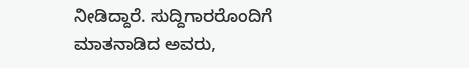ನೀಡಿದ್ದಾರೆ. ಸುದ್ದಿಗಾರರೊಂದಿಗೆ ಮಾತನಾಡಿದ ಅವರು,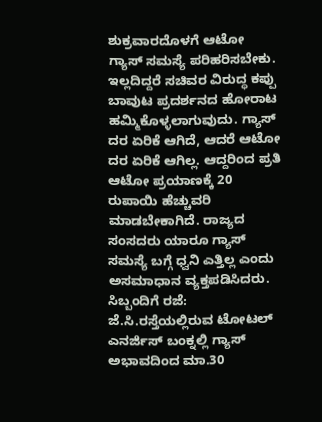ಶುಕ್ರವಾರದೊಳಗೆ ಆಟೋ ಗ್ಯಾಸ್ ಸಮಸ್ಯೆ ಪರಿಹರಿಸಬೇಕು. ಇಲ್ಲದಿದ್ದರೆ ಸಚಿವರ ವಿರುದ್ಧ ಕಪ್ಪು ಬಾವುಟ ಪ್ರದರ್ಶನದ ಹೋರಾಟ ಹಮ್ಮಿಕೊಳ್ಳಲಾಗುವುದು. ಗ್ಯಾಸ್ ದರ ಏರಿಕೆ ಆಗಿದೆ, ಆದರೆ ಆಟೋ ದರ ಏರಿಕೆ ಆಗಿಲ್ಲ. ಆದ್ದರಿಂದ ಪ್ರತಿ ಆಟೋ ಪ್ರಯಾಣಕ್ಕೆ 20 ರುಪಾಯಿ ಹೆಚ್ಚುವರಿ ಮಾಡಬೇಕಾಗಿದೆ. ರಾಜ್ಯದ ಸಂಸದರು ಯಾರೂ ಗ್ಯಾಸ್ ಸಮಸ್ಯೆ ಬಗ್ಗೆ ಧ್ವನಿ ಎತ್ತಿಲ್ಲ ಎಂದು ಅಸಮಾಧಾನ ವ್ಯಕ್ತಪಡಿಸಿದರು.
ಸಿಬ್ಬಂದಿಗೆ ರಜೆ: ಜೆ.ಸಿ.ರಸ್ತೆಯಲ್ಲಿರುವ ಟೋಟಲ್ ಎನರ್ಜಿಸ್ ಬಂಕ್ನಲ್ಲಿ ಗ್ಯಾಸ್ ಅಭಾವದಿಂದ ಮಾ.30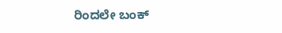ರಿಂದಲೇ ಬಂಕ್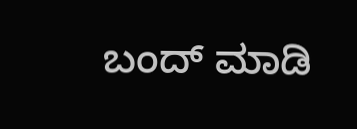ಬಂದ್ ಮಾಡಿ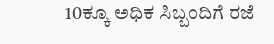10ಕ್ಕೂ ಅಧಿಕ ಸಿಬ್ಬಂದಿಗೆ ರಜೆ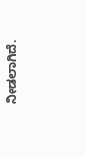ನೀಡಲಾಗಿದೆ.